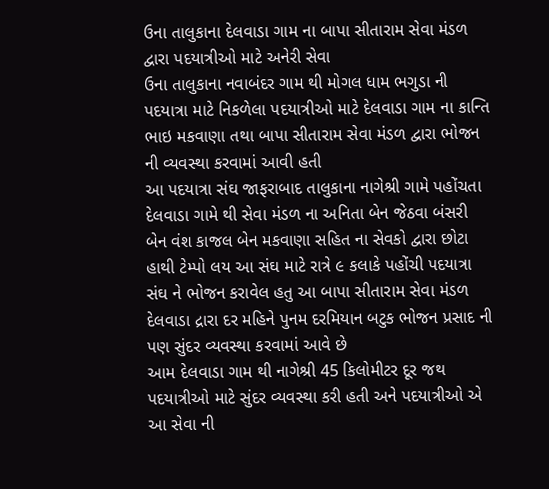ઉના તાલુકાના દેલવાડા ગામ ના બાપા સીતારામ સેવા મંડળ દ્વારા પદયાત્રીઓ માટે અનેરી સેવા
ઉના તાલુકાના નવાબંદર ગામ થી મોગલ ધામ ભગુડા ની પદયાત્રા માટે નિકળેલા પદયાત્રીઓ માટે દેલવાડા ગામ ના કાન્તિ ભાઇ મકવાણા તથા બાપા સીતારામ સેવા મંડળ દ્વારા ભોજન ની વ્યવસ્થા કરવામાં આવી હતી
આ પદયાત્રા સંઘ જાફરાબાદ તાલુકાના નાગેશ્રી ગામે પહોંચતા દેલવાડા ગામે થી સેવા મંડળ ના અનિતા બેન જેઠવા બંસરી બેન વંશ કાજલ બેન મકવાણા સહિત ના સેવકો દ્વારા છોટા હાથી ટેમ્પો લય આ સંઘ માટે રાત્રે ૯ કલાકે પહોંચી પદયાત્રા સંઘ ને ભોજન કરાવેલ હતુ આ બાપા સીતારામ સેવા મંડળ દેલવાડા દ્રારા દર મહિને પુનમ દરમિયાન બટુક ભોજન પ્રસાદ ની પણ સુંદર વ્યવસ્થા કરવામાં આવે છે
આમ દેલવાડા ગામ થી નાગેશ્રી 45 કિલોમીટર દૂર જથ પદયાત્રીઓ માટે સુંદર વ્યવસ્થા કરી હતી અને પદયાત્રીઓ એ આ સેવા ની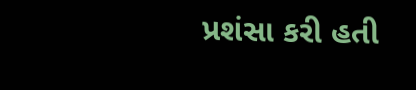પ્રશંસા કરી હતી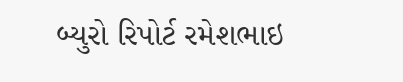બ્યુરો રિપોર્ટ રમેશભાઇ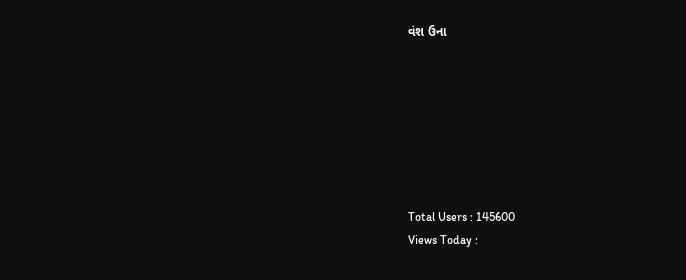વંશ ઉના







Total Users : 145600
Views Today :